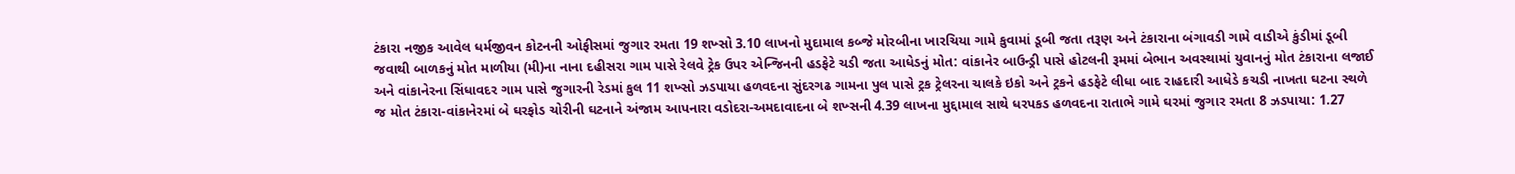ટંકારા નજીક આવેલ ધર્મજીવન કોટનની ઓફીસમાં જુગાર રમતા 19 શખ્સો 3.10 લાખનો મુદામાલ કબ્જે મોરબીના ખારચિયા ગામે કુવામાં ડૂબી જતા તરૂણ અને ટંકારાના બંગાવડી ગામે વાડીએ કુંડીમાં ડૂબી જવાથી બાળકનું મોત માળીયા (મી)ના નાના દહીસરા ગામ પાસે રેલવે ટ્રેક ઉપર એન્જિનની હડફેટે ચડી જતા આધેડનું મોત: વાંકાનેર બાઉન્ડ્રી પાસે હોટલની રૂમમાં બેભાન અવસ્થામાં યુવાનનું મોત ટંકારાના લજાઈ અને વાંકાનેરના સિંધાવદર ગામ પાસે જુગારની રેડમાં કુલ 11 શખ્સો ઝડપાયા હળવદના સુંદરગઢ ગામના પુલ પાસે ટ્રક ટ્રેલરના ચાલકે ઇકો અને ટ્રકને હડફેટે લીધા બાદ રાહદારી આધેડે કચડી નાખતા ઘટના સ્થળે જ મોત ટંકારા-વાંકાનેરમાં બે ઘરફોડ ચોરીની ઘટનાને અંજામ આપનારા વડોદરા-અમદાવાદના બે શખ્સની 4.39 લાખના મુદ્દામાલ સાથે ધરપકડ હળવદના રાતાભે ગામે ઘરમાં જુગાર રમતા 8 ઝડપાયા: 1.27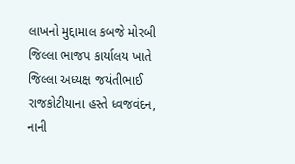લાખનો મુદ્દામાલ કબજે મોરબી જિલ્લા ભાજપ કાર્યાલય ખાતે જિલ્લા અધ્યક્ષ જયંતીભાઈ રાજકોટીયાના હસ્તે ધ્વજવંદન, નાની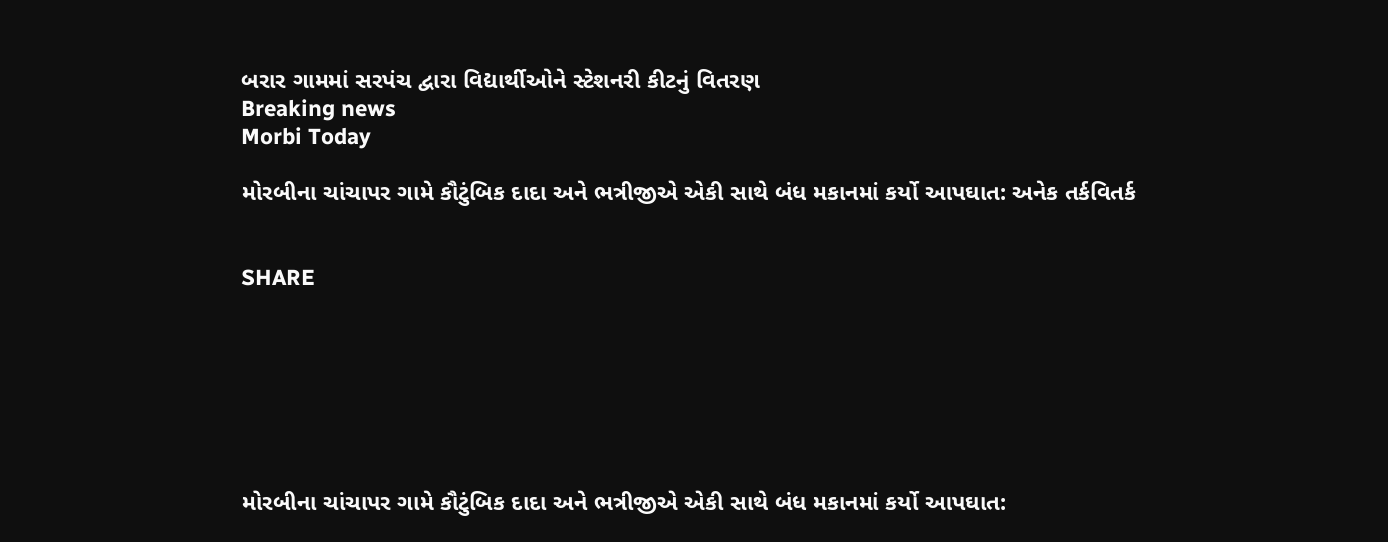બરાર ગામમાં સરપંચ દ્વારા વિદ્યાર્થીઓને સ્ટેશનરી કીટનું વિતરણ
Breaking news
Morbi Today

મોરબીના ચાંચાપર ગામે કૌટુંબિક દાદા અને ભત્રીજીએ એકી સાથે બંધ મકાનમાં કર્યો આપઘાત: અનેક તર્કવિતર્ક


SHARE







મોરબીના ચાંચાપર ગામે કૌટુંબિક દાદા અને ભત્રીજીએ એકી સાથે બંધ મકાનમાં કર્યો આપઘાત: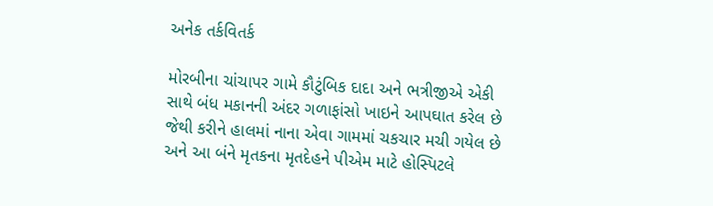અનેક તર્કવિતર્ક

મોરબીના ચાંચાપર ગામે કૌટુંબિક દાદા અને ભત્રીજીએ એકી સાથે બંધ મકાનની અંદર ગળાફાંસો ખાઇને આપઘાત કરેલ છે જેથી કરીને હાલમાં નાના એવા ગામમાં ચકચાર મચી ગયેલ છે અને આ બંને મૃતકના મૃતદેહને પીએમ માટે હોસ્પિટલે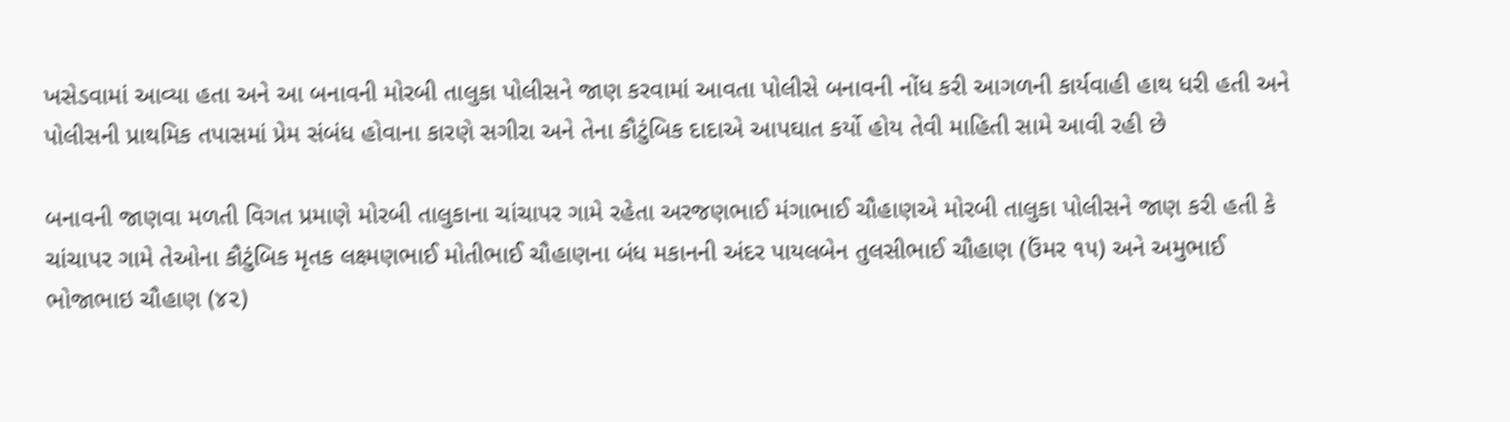ખસેડવામાં આવ્યા હતા અને આ બનાવની મોરબી તાલુકા પોલીસને જાણ કરવામાં આવતા પોલીસે બનાવની નોંધ કરી આગળની કાર્યવાહી હાથ ધરી હતી અને પોલીસની પ્રાથમિક તપાસમાં પ્રેમ સંબંધ હોવાના કારણે સગીરા અને તેના કૌટુંબિક દાદાએ આપઘાત કર્યો હોય તેવી માહિતી સામે આવી રહી છે

બનાવની જાણવા મળતી વિગત પ્રમાણે મોરબી તાલુકાના ચાંચાપર ગામે રહેતા અરજણભાઈ મંગાભાઈ ચૌહાણએ મોરબી તાલુકા પોલીસને જાણ કરી હતી કે ચાંચાપર ગામે તેઓના કૌટુંબિક મૃતક લક્ષ્મણભાઈ મોતીભાઈ ચૌહાણના બંધ મકાનની અંદર પાયલબેન તુલસીભાઈ ચૌહાણ (ઉંમર ૧૫) અને અમુભાઈ ભોજાભાઇ ચૌહાણ (૪૨)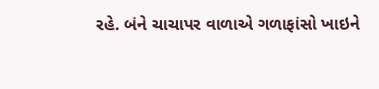રહે. બંને ચાચાપર વાળાએ ગળાફાંસો ખાઇને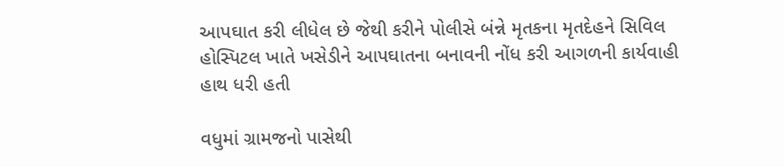આપઘાત કરી લીધેલ છે જેથી કરીને પોલીસે બંન્ને મૃતકના મૃતદેહને સિવિલ હોસ્પિટલ ખાતે ખસેડીને આપઘાતના બનાવની નોંધ કરી આગળની કાર્યવાહી હાથ ધરી હતી

વધુમાં ગ્રામજનો પાસેથી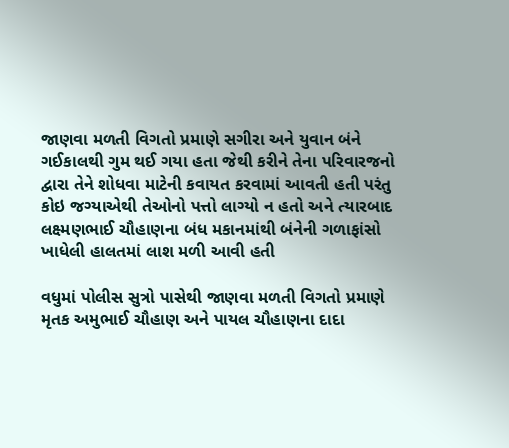જાણવા મળતી વિગતો પ્રમાણે સગીરા અને યુવાન બંને ગઈકાલથી ગુમ થઈ ગયા હતા જેથી કરીને તેના પરિવારજનો દ્વારા તેને શોધવા માટેની કવાયત કરવામાં આવતી હતી પરંતુ કોઇ જગ્યાએથી તેઓનો પત્તો લાગ્યો ન હતો અને ત્યારબાદ લક્ષ્મણભાઈ ચૌહાણના બંધ મકાનમાંથી બંનેની ગળાફાંસો ખાધેલી હાલતમાં લાશ મળી આવી હતી

વધુમાં પોલીસ સુત્રો પાસેથી જાણવા મળતી વિગતો પ્રમાણે મૃતક અમુભાઈ ચૌહાણ અને પાયલ ચૌહાણના દાદા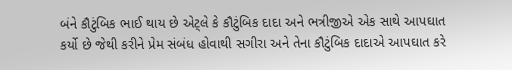બંને કૌટુંબિક ભાઈ થાય છે એટ્લે કે કૌટુંબિક દાદા અને ભત્રીજીએ એક સાથે આપઘાત કર્યો છે જેથી કરીને પ્રેમ સંબંધ હોવાથી સગીરા અને તેના કૌટુંબિક દાદાએ આપઘાત કરે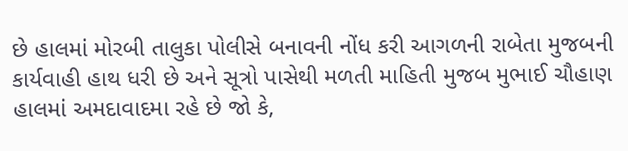છે હાલમાં મોરબી તાલુકા પોલીસે બનાવની નોંધ કરી આગળની રાબેતા મુજબની કાર્યવાહી હાથ ધરી છે અને સૂત્રો પાસેથી મળતી માહિતી મુજબ મુભાઈ ચૌહાણ હાલમાં અમદાવાદમા રહે છે જો કે,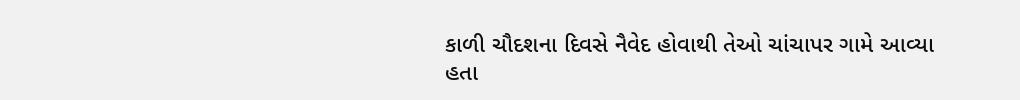કાળી ચૌદશના દિવસે નૈવેદ હોવાથી તેઓ ચાંચાપર ગામે આવ્યા હતા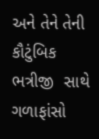અને તેને તેની કૌટુંબિક ભત્રીજી  સાથે ગળાફાંસો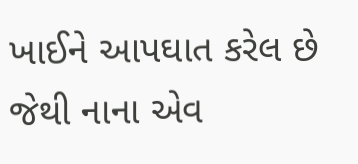ખાઈને આપઘાત કરેલ છે જેથી નાના એવ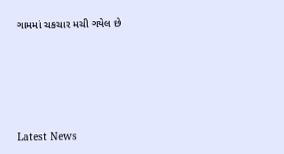ગામમાં ચકચાર મચી ગયેલ છે






Latest News